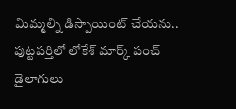మిమ్మల్ని డిస్పాయింట్ చేయను.. పుట్టపర్తిలో లోకేశ్ మార్క్ పంచ్ డైలాగులు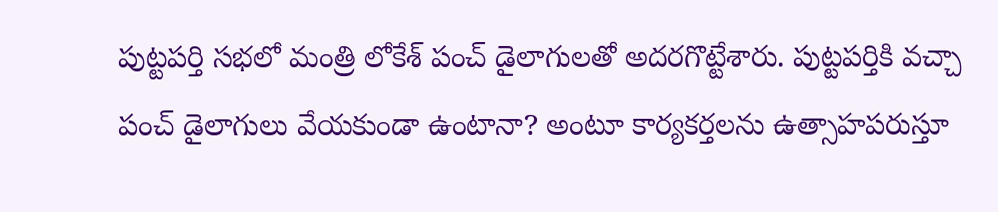పుట్టపర్తి సభలో మంత్రి లోకేశ్ పంచ్ డైలాగులతో అదరగొట్టేశారు. పుట్టపర్తికి వచ్చా పంచ్ డైలాగులు వేయకుండా ఉంటానా? అంటూ కార్యకర్తలను ఉత్సాహపరుస్తూ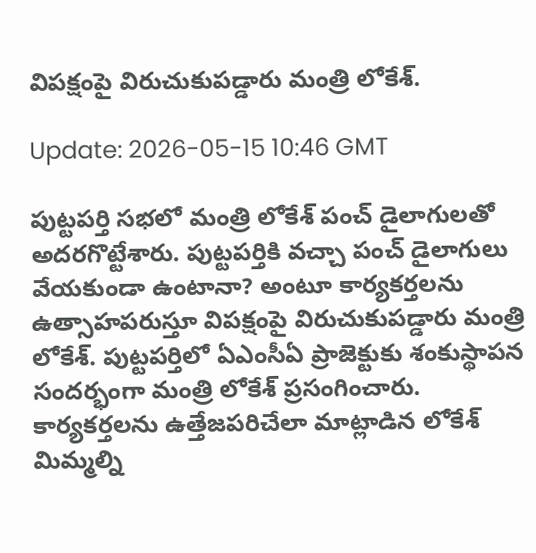విపక్షంపై విరుచుకుపడ్డారు మంత్రి లోకేశ్.

Update: 2026-05-15 10:46 GMT

పుట్టపర్తి సభలో మంత్రి లోకేశ్ పంచ్ డైలాగులతో అదరగొట్టేశారు. పుట్టపర్తికి వచ్చా పంచ్ డైలాగులు వేయకుండా ఉంటానా? అంటూ కార్యకర్తలను ఉత్సాహపరుస్తూ విపక్షంపై విరుచుకుపడ్డారు మంత్రి లోకేశ్. పుట్టపర్తిలో ఏఎంసీఏ ప్రాజెక్టుకు శంకుస్థాపన సందర్భంగా మంత్రి లోకేశ్ ప్రసంగించారు. కార్యకర్తలను ఉత్తేజపరిచేలా మాట్లాడిన లోకేశ్ మిమ్మల్ని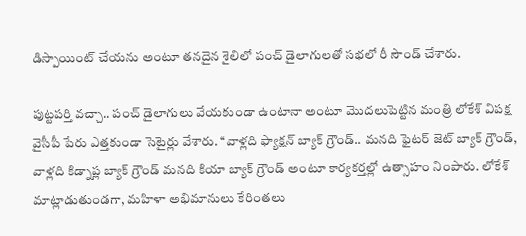డిస్పాయింట్ చేయను అంటూ తనదైన శైలిలో పంచ్ డైలాగులతో సభలో రీ సౌండ్ చేశారు.

పుట్టపర్తి వచ్చా.. పంచ్ డైలాగులు వేయకుండా ఉంటానా అంటూ మొదలుపెట్టిన మంత్రి లోకేశ్ విపక్ష వైసీపీ పేరు ఎత్తకుండా సెటైర్లు వేశారు. ‘‘వాళ్లది ఫ్యాక్షన్ బ్యాక్ గ్రౌండ్.. మనది ఫైటర్ జెట్ బ్యాక్ గ్రౌండ్, వాళ్లది కిడ్నాప్ల బ్యాక్ గ్రౌండ్ మనది కియా బ్యాక్ గ్రౌండ్ అంటూ కార్యకర్తల్లో ఉత్సాహం నింపారు. లోకేశ్ మాట్లాడుతుండగా, మహిళా అభిమానులు కేరింతలు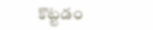కొట్టడం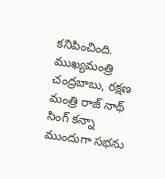కనిపించింది. ముఖ్యమంత్రి చంద్రబాబు, రక్షణ మంత్రి రాజ్ నాథ్ సింగ్ కన్నా ముందుగా సభను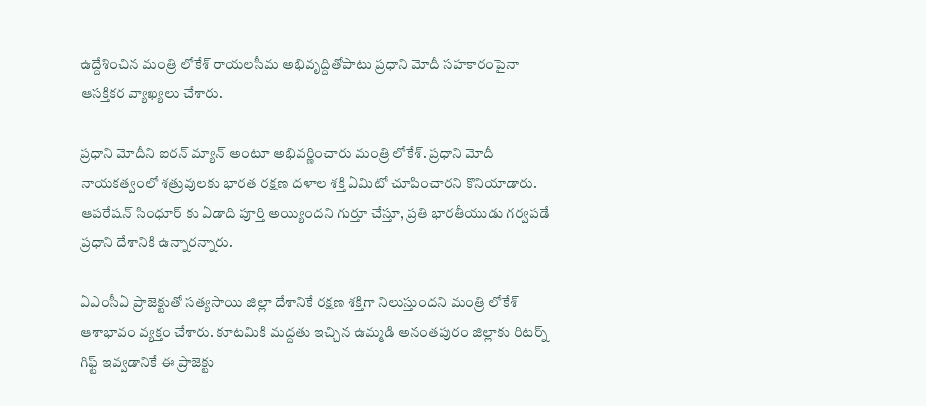ఉద్దేశించిన మంత్రి లోకేశ్ రాయలసీమ అభివృద్దితోపాటు ప్రధాని మోదీ సహకారంపైనా ఆసక్తికర వ్యాఖ్యలు చేశారు.

ప్రధాని మోదీని ఐరన్ మ్యాన్ అంటూ అభివర్ణించారు మంత్రి లోకేశ్. ప్రధాని మోదీ నాయకత్వంలో శత్రువులకు భారత రక్షణ దళాల శక్తి ఏమిటో చూపించారని కొనియాడారు. ఆపరేషన్ సింధూర్ కు ఏడాది పూర్తి అయ్యిందని గుర్తూ చేస్తూ, ప్రతి భారతీయుడు గర్వపడే ప్రధాని దేశానికి ఉన్నారన్నారు.

ఏఎంసీఏ ప్రాజెక్టుతో సత్యసాయి జిల్లా దేశానికే రక్షణ శక్తిగా నిలుస్తుందని మంత్రి లోకేశ్ ఆశాభావం వ్యక్తం చేశారు. కూటమికి మద్దతు ఇచ్చిన ఉమ్మడి అనంతపురం జిల్లాకు రిటర్న్ గిఫ్ట్ ఇవ్వడానికే ఈ ప్రాజెక్టు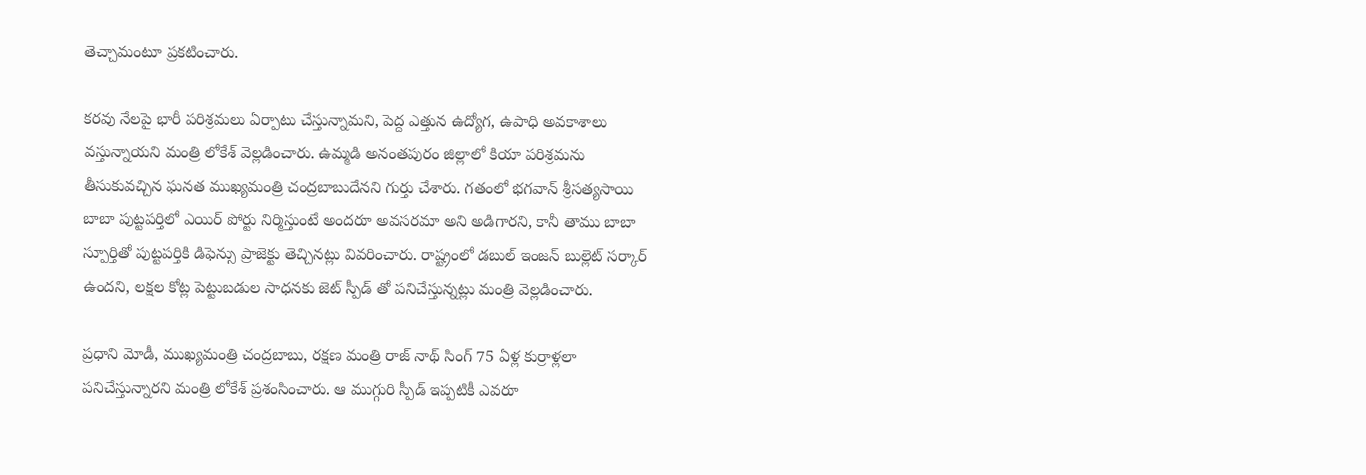తెచ్చామంటూ ప్రకటించారు.

కరవు నేలపై భారీ పరిశ్రమలు ఏర్పాటు చేస్తున్నామని, పెద్ద ఎత్తున ఉద్యోగ, ఉపాధి అవకాశాలు వస్తున్నాయని మంత్రి లోకేశ్ వెల్లడించారు. ఉమ్మడి అనంతపురం జిల్లాలో కియా పరిశ్రమను తీసుకువచ్చిన ఘనత ముఖ్యమంత్రి చంద్రబాబుదేనని గుర్తు చేశారు. గతంలో భగవాన్ శ్రీసత్యసాయి బాబా పుట్టపర్తిలో ఎయిర్ పోర్టు నిర్మిస్తుంటే అందరూ అవసరమా అని అడిగారని, కానీ తాము బాబా స్పూర్తితో పుట్టపర్తికి డిఫెన్సు ప్రాజెక్టు తెచ్చినట్లు వివరించారు. రాష్ట్రంలో డబుల్ ఇంజన్ బుల్లెట్ సర్కార్ ఉందని, లక్షల కోట్ల పెట్టుబడుల సాధనకు జెట్ స్పీడ్ తో పనిచేస్తున్నట్లు మంత్రి వెల్లడించారు.

ప్రధాని మోడీ, ముఖ్యమంత్రి చంద్రబాబు, రక్షణ మంత్రి రాజ్ నాథ్ సింగ్ 75 ఏళ్ల కుర్రాళ్లలా పనిచేస్తున్నారని మంత్రి లోకేశ్ ప్రశంసించారు. ఆ ముగ్గురి స్పీడ్ ఇప్పటికీ ఎవరూ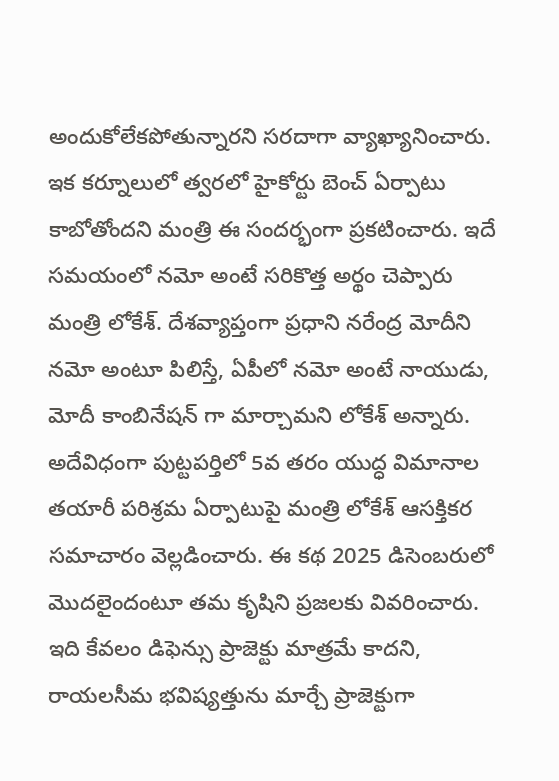అందుకోలేకపోతున్నారని సరదాగా వ్యాఖ్యానించారు. ఇక కర్నూలులో త్వరలో హైకోర్టు బెంచ్ ఏర్పాటు కాబోతోందని మంత్రి ఈ సందర్భంగా ప్రకటించారు. ఇదే సమయంలో నమో అంటే సరికొత్త అర్థం చెప్పారు మంత్రి లోకేశ్. దేశవ్యాప్తంగా ప్రధాని నరేంద్ర మోదీని నమో అంటూ పిలిస్తే, ఏపీలో నమో అంటే నాయుడు, మోదీ కాంబినేషన్ గా మార్చామని లోకేశ్ అన్నారు. అదేవిధంగా పుట్టపర్తిలో 5వ తరం యుద్ధ విమానాల తయారీ పరిశ్రమ ఏర్పాటుపై మంత్రి లోకేశ్ ఆసక్తికర సమాచారం వెల్లడించారు. ఈ కథ 2025 డిసెంబరులో మొదలైందంటూ తమ కృషిని ప్రజలకు వివరించారు. ఇది కేవలం డిఫెన్సు ప్రాజెక్టు మాత్రమే కాదని, రాయలసీమ భవిష్యత్తును మార్చే ప్రాజెక్టుగా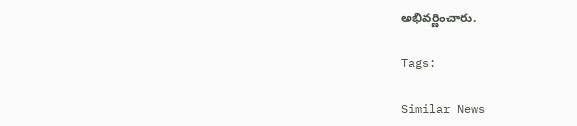అభివర్ణించారు.

Tags:

Similar News